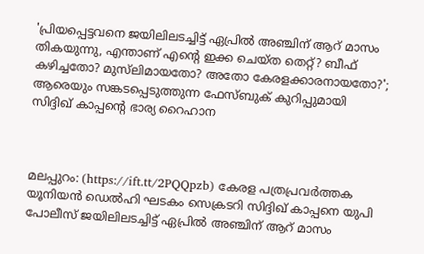'പ്രിയപ്പെട്ടവനെ ജയിലിലടച്ചിട്ട് ഏപ്രില്‍ അഞ്ചിന് ആറ് മാസം തികയുന്നു, എന്താണ് എന്റെ ഇക്ക ചെയ്ത തെറ്റ്? ബീഫ് കഴിച്ചതോ? മുസ്‌ലിമായതോ? അതോ കേരളക്കാരനായതോ?'; ആരെയും സങ്കടപ്പെടുത്തുന്ന ഫേസ്ബുക് കുറിപ്പുമായി സിദ്ദിഖ് കാപ്പന്റെ ഭാര്യ റൈഹാന



മലപ്പുറം: (https://ift.tt/2PQQpzb) കേരള പത്രപ്രവര്‍ത്തക യൂനിയന്‍ ഡെല്‍ഹി ഘടകം സെക്രടറി സിദ്ദിഖ് കാപ്പനെ യുപി പോലീസ് ജയിലിലടച്ചിട്ട് ഏപ്രില്‍ അഞ്ചിന് ആറ് മാസം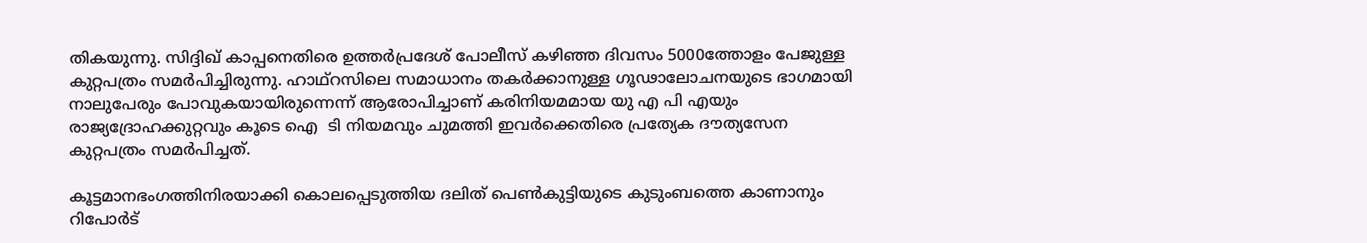തികയുന്നു. സിദ്ദിഖ് കാപ്പനെതിരെ ഉത്തര്‍പ്രദേശ് പോലീസ് കഴിഞ്ഞ ദിവസം 5000ത്തോളം പേജുള്ള കുറ്റപത്രം സമര്‍പിച്ചിരുന്നു. ഹാഥ്‌റസിലെ സമാധാനം തകര്‍ക്കാനുള്ള ഗൂഢാലോചനയുടെ ഭാഗമായി നാലുപേരും പോവുകയായിരുന്നെന്ന് ആരോപിച്ചാണ് കരിനിയമമായ യു എ പി എയും രാജ്യദ്രോഹക്കുറ്റവും കൂടെ ഐ  ടി നിയമവും ചുമത്തി ഇവര്‍ക്കെതിരെ പ്രത്യേക ദൗത്യസേന കുറ്റപത്രം സമര്‍പിച്ചത്.

കൂട്ടമാനഭംഗത്തിനിരയാക്കി കൊലപ്പെടുത്തിയ ദലിത് പെണ്‍കുട്ടിയുടെ കുടുംബത്തെ കാണാനും റിപോര്‍ട്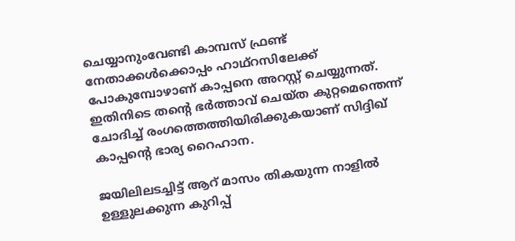ചെയ്യാനുംവേണ്ടി കാമ്പസ് ഫ്രണ്ട് നേതാക്കള്‍ക്കൊപ്പം ഹാഥ്‌റസിലേക്ക് പോകുമ്പോഴാണ് കാപ്പനെ അറസ്റ്റ് ചെയ്യുന്നത്. ഇതിനിടെ തന്റെ ഭര്‍ത്താവ് ചെയ്ത കുറ്റമെന്തെന്ന് ചോദിച്ച് രംഗത്തെത്തിയിരിക്കുകയാണ് സിദ്ദിഖ് കാപ്പന്റെ ഭാര്യ റൈഹാന.

ജയിലിലടച്ചിട്ട് ആറ് മാസം തികയുന്ന നാളില്‍ ഉള്ളുലക്കുന്ന കുറിപ്പ്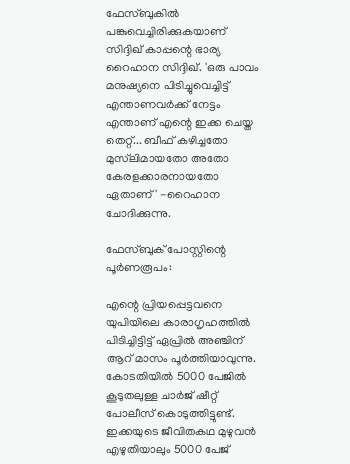ഫേസ്ബുകില്‍ പങ്കുവെച്ചിരിക്കുകയാണ് സിദ്ദിഖ് കാപ്പന്റെ ഭാര്യ റൈഹാന സിദ്ദിഖ്. 'ഒരു പാവം മനുഷ്യനെ പിടിച്ചുവെച്ചിട്ട് എന്താണവര്‍ക്ക് നേട്ടം എന്താണ് എന്റെ ഇക്ക ചെയ്ത തെറ്റ്... ബീഫ് കഴിച്ചതോ മുസ്‌ലിമായതോ അതോ കേരളക്കാരനായതോ ഏതാണ്' -റൈഹാന ചോദിക്കുന്നു.

ഫേസ്ബുക് പോസ്റ്റിന്റെ പൂര്‍ണരൂപം:

എന്റെ പ്രിയപ്പെട്ടവനെ യുപിയിലെ കാരാഗൃഹത്തില്‍ പിടിച്ചിട്ടിട്ട് ഏപ്രില്‍ അഞ്ചിന് ആറ് മാസം പൂര്‍ത്തിയാവുന്നു. കോടതിയില്‍ 5000 പേജില്‍ കൂടുതലുള്ള ചാര്‍ജ് ഷീറ്റ് പോലീസ് കൊടുത്തിട്ടുണ്ട്. ഇക്കയുടെ ജീവിതകഥ മുഴുവന്‍ എഴുതിയാലും 5000 പേജ്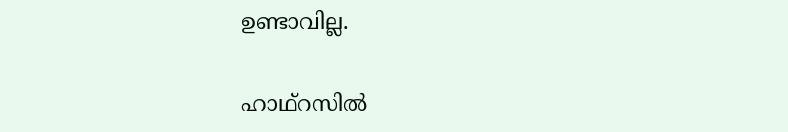ഉണ്ടാവില്ല.

ഹാഥ്‌റസില്‍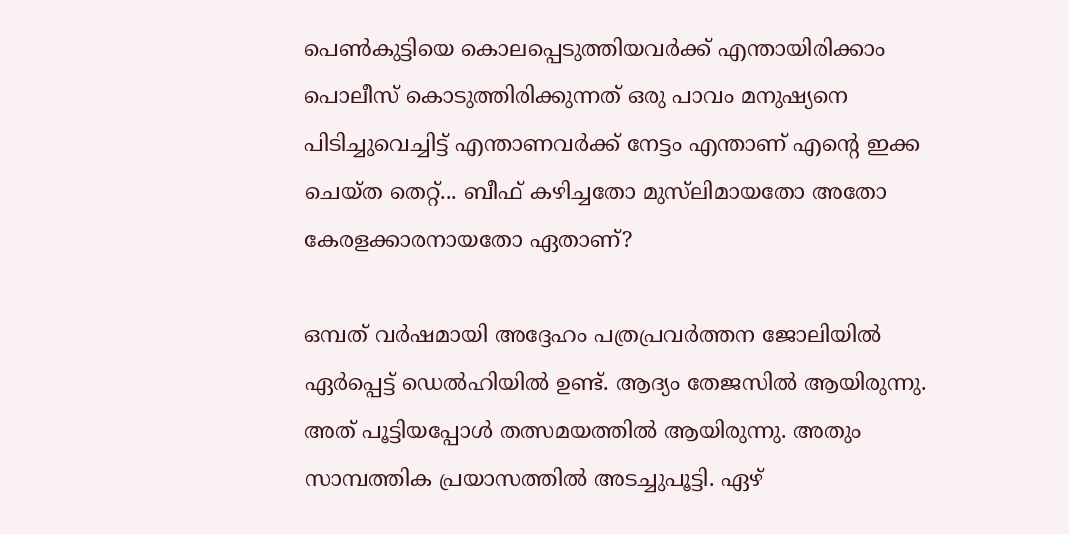പെണ്‍കുട്ടിയെ കൊലപ്പെടുത്തിയവര്‍ക്ക് എന്തായിരിക്കാം പൊലീസ് കൊടുത്തിരിക്കുന്നത് ഒരു പാവം മനുഷ്യനെ പിടിച്ചുവെച്ചിട്ട് എന്താണവര്‍ക്ക് നേട്ടം എന്താണ് എന്റെ ഇക്ക ചെയ്ത തെറ്റ്... ബീഫ് കഴിച്ചതോ മുസ്‌ലിമായതോ അതോ കേരളക്കാരനായതോ ഏതാണ്?

ഒമ്പത് വര്‍ഷമായി അദ്ദേഹം പത്രപ്രവര്‍ത്തന ജോലിയില്‍ ഏര്‍പ്പെട്ട് ഡെല്‍ഹിയില്‍ ഉണ്ട്. ആദ്യം തേജസില്‍ ആയിരുന്നു. അത് പൂട്ടിയപ്പോള്‍ തത്സമയത്തില്‍ ആയിരുന്നു. അതും സാമ്പത്തിക പ്രയാസത്തില്‍ അടച്ചുപൂട്ടി. ഏഴ്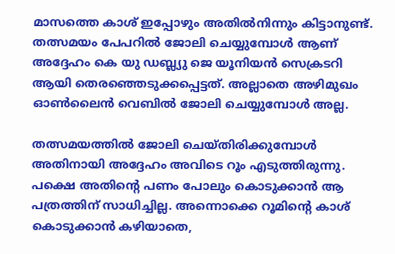മാസത്തെ കാശ് ഇപ്പോഴും അതില്‍നിന്നും കിട്ടാനുണ്ട്. തത്സമയം പേപറില്‍ ജോലി ചെയ്യുമ്പോള്‍ ആണ് അദ്ദേഹം കെ യു ഡബ്ല്യു ജെ യൂനിയന്‍ സെക്രടറി ആയി തെരഞ്ഞെടുക്കപ്പെട്ടത്. അല്ലാതെ അഴിമുഖം ഓണ്‍ലൈന്‍ വെബില്‍ ജോലി ചെയ്യുമ്പോള്‍ അല്ല.

തത്സമയത്തില്‍ ജോലി ചെയ്തിരിക്കുമ്പോള്‍ അതിനായി അദ്ദേഹം അവിടെ റൂം എടുത്തിരുന്നു. പക്ഷെ അതിന്റെ പണം പോലും കൊടുക്കാന്‍ ആ പത്രത്തിന് സാധിച്ചില്ല. അന്നൊക്കെ റൂമിന്റെ കാശ് കൊടുക്കാന്‍ കഴിയാതെ,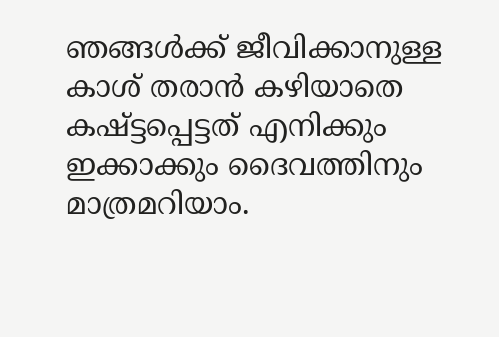ഞങ്ങള്‍ക്ക് ജീവിക്കാനുള്ള കാശ് തരാന്‍ കഴിയാതെ കഷ്ട്ടപ്പെട്ടത് എനിക്കും ഇക്കാക്കും ദൈവത്തിനും മാത്രമറിയാം.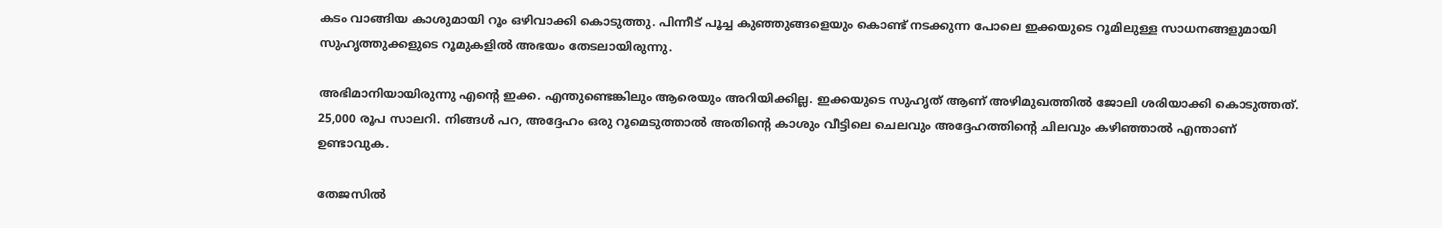കടം വാങ്ങിയ കാശുമായി റൂം ഒഴിവാക്കി കൊടുത്തു. പിന്നീട് പൂച്ച കുഞ്ഞുങ്ങളെയും കൊണ്ട് നടക്കുന്ന പോലെ ഇക്കയുടെ റൂമിലുള്ള സാധനങ്ങളുമായി സുഹൃത്തുക്കളുടെ റൂമുകളില്‍ അഭയം തേടലായിരുന്നു.

അഭിമാനിയായിരുന്നു എന്റെ ഇക്ക. എന്തുണ്ടെങ്കിലും ആരെയും അറിയിക്കില്ല. ഇക്കയുടെ സുഹൃത് ആണ് അഴിമുഖത്തില്‍ ജോലി ശരിയാക്കി കൊടുത്തത്. 25,000 രൂപ സാലറി. നിങ്ങള്‍ പറ, അദ്ദേഹം ഒരു റൂമെടുത്താല്‍ അതിന്റെ കാശും വീട്ടിലെ ചെലവും അദ്ദേഹത്തിന്റെ ചിലവും കഴിഞ്ഞാല്‍ എന്താണ് ഉണ്ടാവുക.

തേജസില്‍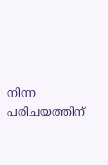നിന്ന പരിചയത്തിന്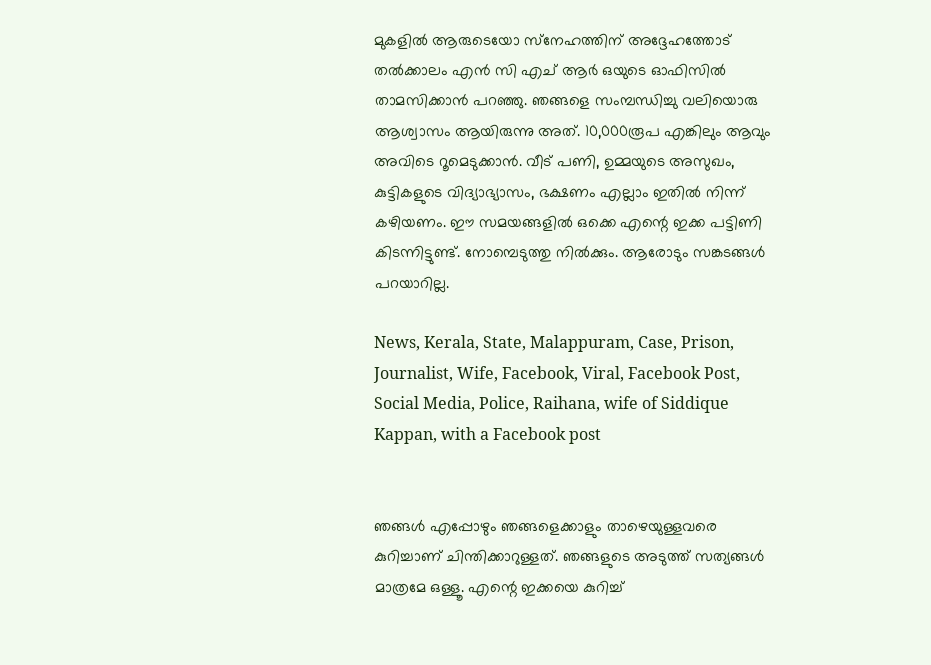മുകളില്‍ ആരുടെയോ സ്‌നേഹത്തിന് അദ്ദേഹത്തോട് തല്‍ക്കാലം എന്‍ സി എച് ആര്‍ ഒയുടെ ഓഫിസില്‍ താമസിക്കാന്‍ പറഞ്ഞു. ഞങ്ങളെ സംമ്പന്ധിച്ചു വലിയൊരു ആശ്വാസം ആയിരുന്നു അത്. 10,000രൂപ എങ്കിലും ആവും അവിടെ റൂമെടുക്കാന്‍. വീട് പണി, ഉമ്മയുടെ അസുഖം, കുട്ടികളുടെ വിദ്യാഭ്യാസം, ഭക്ഷണം എല്ലാം ഇതില്‍ നിന്ന് കഴിയണം. ഈ സമയങ്ങളില്‍ ഒക്കെ എന്റെ ഇക്ക പട്ടിണി കിടന്നിട്ടുണ്ട്. നോമ്പെടുത്തു നില്‍ക്കും. ആരോടും സങ്കടങ്ങള്‍ പറയാറില്ല.

News, Kerala, State, Malappuram, Case, Prison, Journalist, Wife, Facebook, Viral, Facebook Post, Social Media, Police, Raihana, wife of Siddique Kappan, with a Facebook post


ഞങ്ങള്‍ എപ്പോഴും ഞങ്ങളെക്കാളും താഴെയുള്ളവരെ കുറിച്ചാണ് ചിന്തിക്കാറുള്ളത്. ഞങ്ങളുടെ അടുത്ത് സത്യങ്ങള്‍ മാത്രമേ ഒള്ളൂ. എന്റെ ഇക്കയെ കുറിച്ച്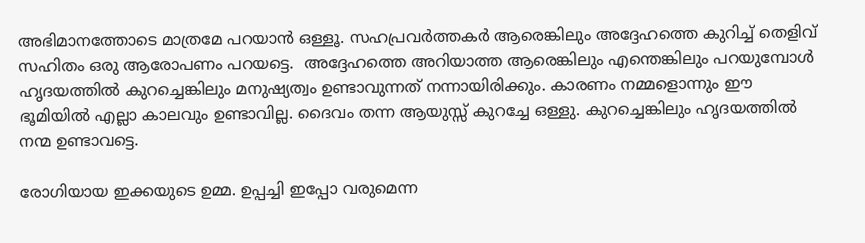അഭിമാനത്തോടെ മാത്രമേ പറയാന്‍ ഒള്ളൂ. സഹപ്രവര്‍ത്തകര്‍ ആരെങ്കിലും അദ്ദേഹത്തെ കുറിച്ച് തെളിവ് സഹിതം ഒരു ആരോപണം പറയട്ടെ.  അദ്ദേഹത്തെ അറിയാത്ത ആരെങ്കിലും എന്തെങ്കിലും പറയുമ്പോള്‍ ഹൃദയത്തില്‍ കുറച്ചെങ്കിലും മനുഷ്യത്വം ഉണ്ടാവുന്നത് നന്നായിരിക്കും. കാരണം നമ്മളൊന്നും ഈ ഭൂമിയില്‍ എല്ലാ കാലവും ഉണ്ടാവില്ല. ദൈവം തന്ന ആയുസ്സ് കുറച്ചേ ഒള്ളു. കുറച്ചെങ്കിലും ഹൃദയത്തില്‍ നന്മ ഉണ്ടാവട്ടെ.

രോഗിയായ ഇക്കയുടെ ഉമ്മ. ഉപ്പച്ചി ഇപ്പോ വരുമെന്ന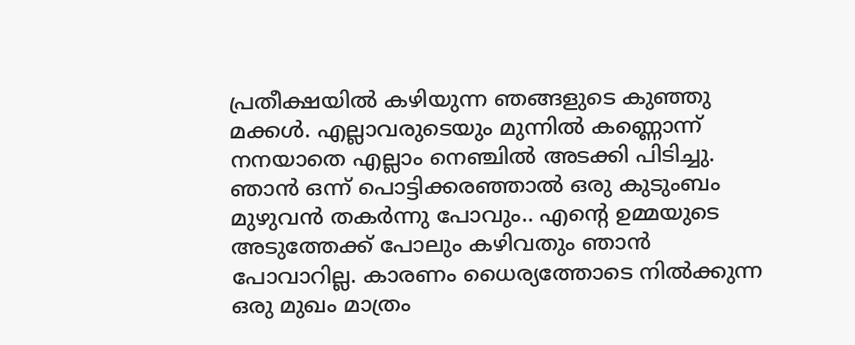പ്രതീക്ഷയില്‍ കഴിയുന്ന ഞങ്ങളുടെ കുഞ്ഞു മക്കള്‍. എല്ലാവരുടെയും മുന്നില്‍ കണ്ണൊന്ന് നനയാതെ എല്ലാം നെഞ്ചില്‍ അടക്കി പിടിച്ചു. ഞാന്‍ ഒന്ന് പൊട്ടിക്കരഞ്ഞാല്‍ ഒരു കുടുംബം മുഴുവന്‍ തകര്‍ന്നു പോവും.. എന്റെ ഉമ്മയുടെ അടുത്തേക്ക് പോലും കഴിവതും ഞാന്‍ പോവാറില്ല. കാരണം ധൈര്യത്തോടെ നില്‍ക്കുന്ന ഒരു മുഖം മാത്രം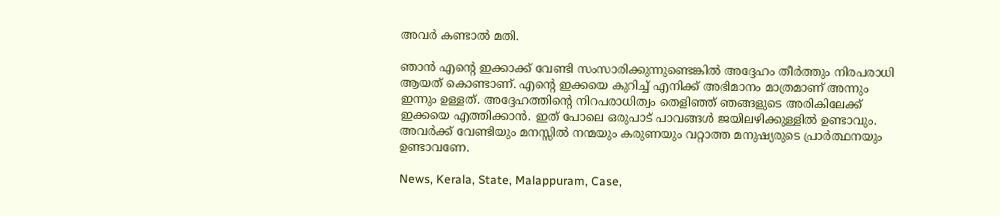അവര്‍ കണ്ടാല്‍ മതി.

ഞാന്‍ എന്റെ ഇക്കാക്ക് വേണ്ടി സംസാരിക്കുന്നുണ്ടെങ്കില്‍ അദ്ദേഹം തീര്‍ത്തും നിരപരാധി ആയത് കൊണ്ടാണ്. എന്റെ ഇക്കയെ കുറിച്ച് എനിക്ക് അഭിമാനം മാത്രമാണ് അന്നും ഇന്നും ഉള്ളത്. അദ്ദേഹത്തിന്റെ നിറപരാധിത്വം തെളിഞ്ഞ് ഞങ്ങളുടെ അരികിലേക്ക് ഇക്കയെ എത്തിക്കാന്‍. ഇത് പോലെ ഒരുപാട് പാവങ്ങള്‍ ജയിലഴിക്കുള്ളില്‍ ഉണ്ടാവും. അവര്‍ക്ക് വേണ്ടിയും മനസ്സില്‍ നന്മയും കരുണയും വറ്റാത്ത മനുഷ്യരുടെ പ്രാര്‍ത്ഥനയും ഉണ്ടാവണേ.

News, Kerala, State, Malappuram, Case,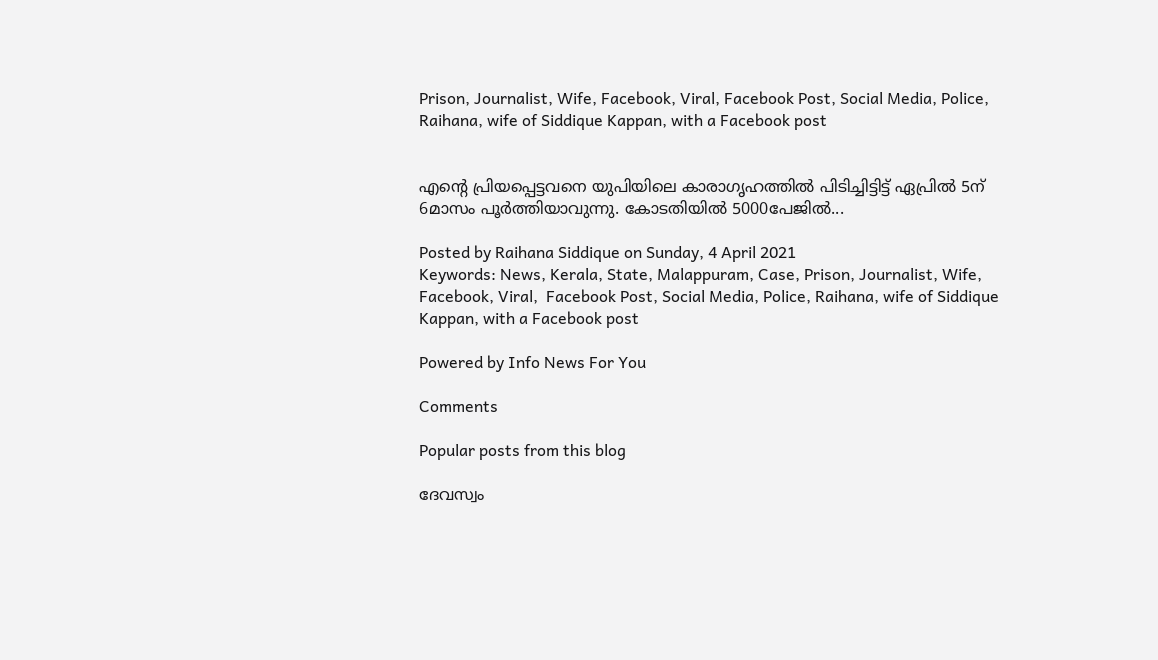Prison, Journalist, Wife, Facebook, Viral, Facebook Post, Social Media, Police, Raihana, wife of Siddique Kappan, with a Facebook post


എന്റെ പ്രിയപ്പെട്ടവനെ യുപിയിലെ കാരാഗൃഹത്തിൽ പിടിച്ചിട്ടിട്ട് ഏപ്രിൽ 5ന് 6മാസം പൂർത്തിയാവുന്നു. കോടതിയിൽ 5000പേജിൽ...

Posted by Raihana Siddique on Sunday, 4 April 2021
Keywords: News, Kerala, State, Malappuram, Case, Prison, Journalist, Wife, Facebook, Viral,  Facebook Post, Social Media, Police, Raihana, wife of Siddique Kappan, with a Facebook post

Powered by Info News For You

Comments

Popular posts from this blog

ദേവസ്വം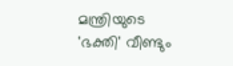മന്ത്രിയുടെ 'ഭക്തി' വീണ്ടും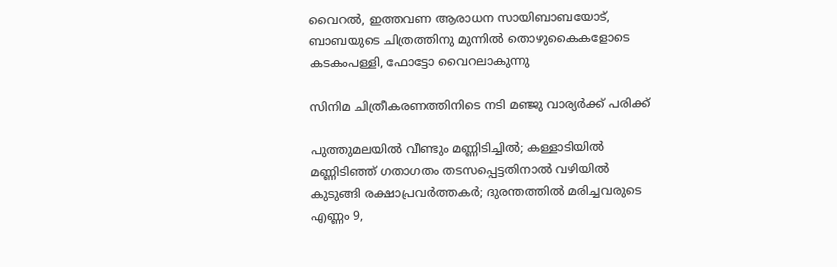വൈറല്‍, ഇത്തവണ ആരാധന സായിബാബയോട്, ബാബയുടെ ചിത്രത്തിനു മുന്നില്‍ തൊഴുകൈകളോടെ കടകംപള്ളി, ഫോട്ടോ വൈറലാകുന്നു

സിനിമ ചിത്രീകരണത്തിനിടെ നടി മഞ്ജു വാര്യര്‍ക്ക് പരിക്ക്

പുത്തുമലയില്‍ വീണ്ടും മണ്ണിടിച്ചില്‍; കള്ളാടിയില്‍ മണ്ണിടിഞ്ഞ് ഗതാഗതം തടസപ്പെട്ടതിനാല്‍ വഴിയില്‍ കുടുങ്ങി രക്ഷാപ്രവര്‍ത്തകര്‍; ദുരന്തത്തില്‍ മരിച്ചവരുടെ എണ്ണം 9,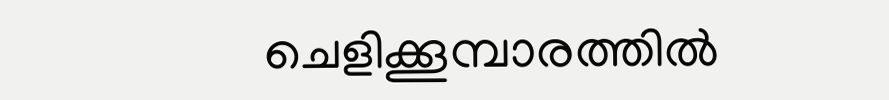ചെളിക്കൂമ്പാരത്തില്‍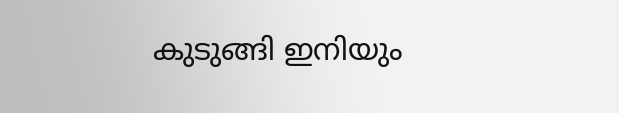കുടുങ്ങി ഇനിയും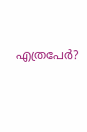എത്രപേര്‍?